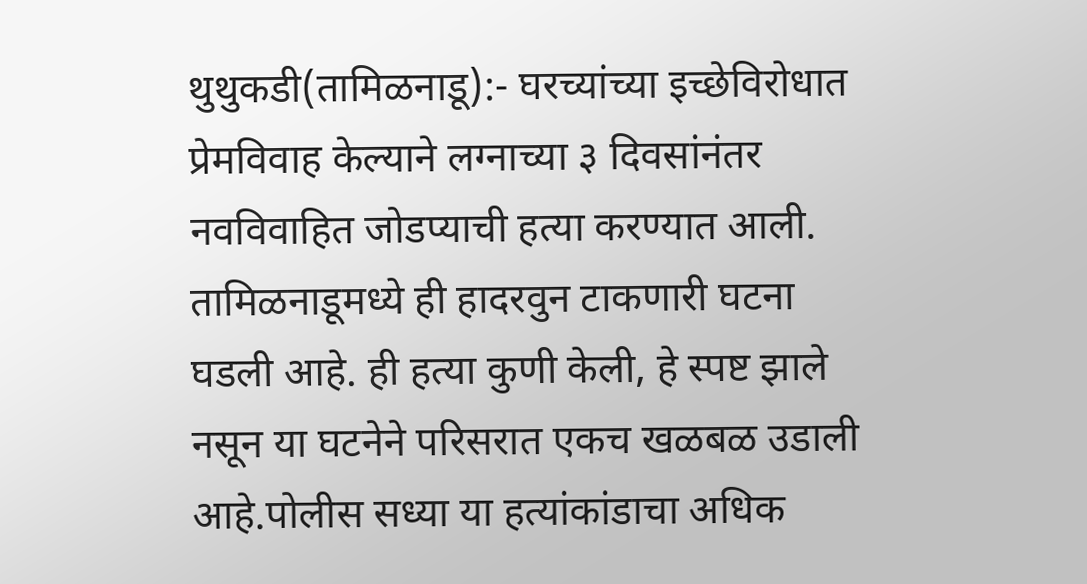थुथुकडी(तामिळनाडू):- घरच्यांच्या इच्छेविरोधात प्रेमविवाह केल्याने लग्नाच्या ३ दिवसांनंतर नवविवाहित जोडप्याची हत्या करण्यात आली. तामिळनाडूमध्ये ही हादरवुन टाकणारी घटना घडली आहे. ही हत्या कुणी केली, हे स्पष्ट झाले नसून या घटनेने परिसरात एकच खळबळ उडाली आहे.पोलीस सध्या या हत्यांकांडाचा अधिक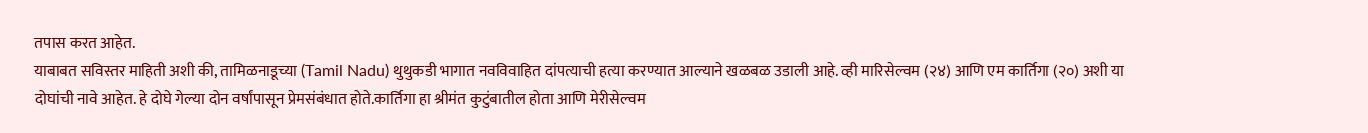तपास करत आहेत.
याबाबत सविस्तर माहिती अशी की, तामिळनाडूच्या (Tamil Nadu) थुथुकडी भागात नवविवाहित दांपत्याची हत्या करण्यात आल्याने खळबळ उडाली आहे. व्ही मारिसेल्वम (२४) आणि एम कार्तिगा (२०) अशी या दोघांची नावे आहेत. हे दोघे गेल्या दोन वर्षांपासून प्रेमसंबंधात होते.कार्तिगा हा श्रीमंत कुटुंबातील होता आणि मेरीसेल्वम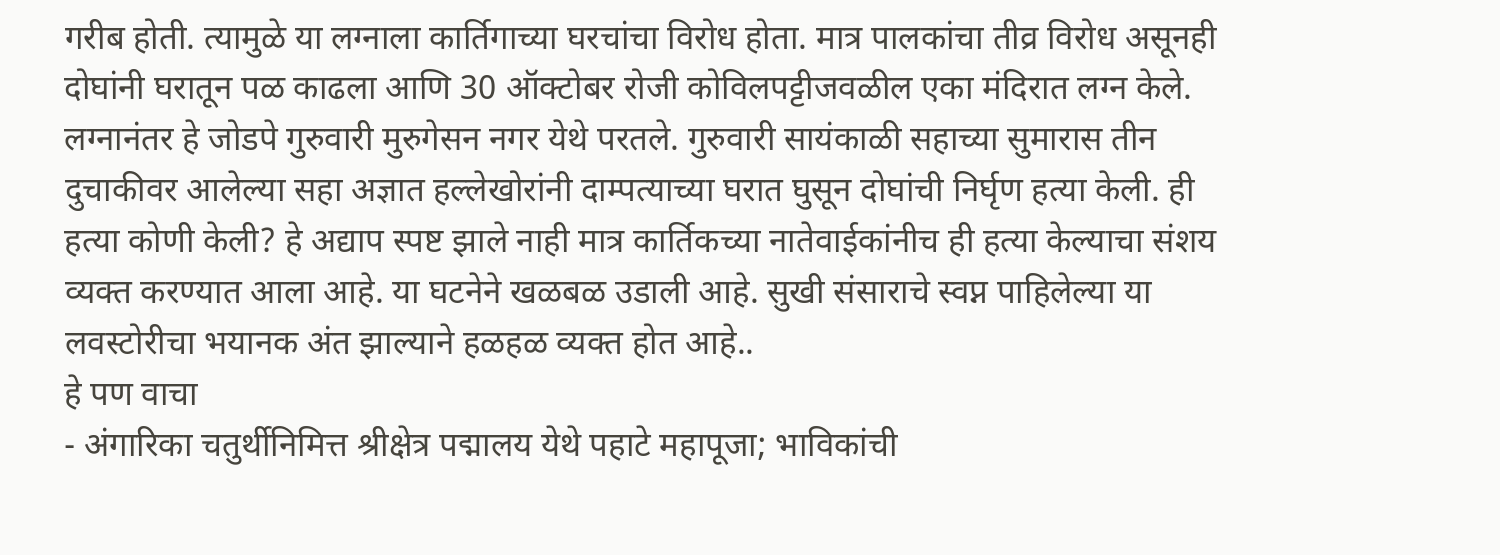गरीब होती. त्यामुळे या लग्नाला कार्तिगाच्या घरचांचा विरोध होता. मात्र पालकांचा तीव्र विरोध असूनही दोघांनी घरातून पळ काढला आणि 30 ऑक्टोबर रोजी कोविलपट्टीजवळील एका मंदिरात लग्न केले.
लग्नानंतर हे जोडपे गुरुवारी मुरुगेसन नगर येथे परतले. गुरुवारी सायंकाळी सहाच्या सुमारास तीन दुचाकीवर आलेल्या सहा अज्ञात हल्लेखोरांनी दाम्पत्याच्या घरात घुसून दोघांची निर्घृण हत्या केली. ही हत्या कोणी केली? हे अद्याप स्पष्ट झाले नाही मात्र कार्तिकच्या नातेवाईकांनीच ही हत्या केल्याचा संशय व्यक्त करण्यात आला आहे. या घटनेने खळबळ उडाली आहे. सुखी संसाराचे स्वप्न पाहिलेल्या या लवस्टोरीचा भयानक अंत झाल्याने हळहळ व्यक्त होत आहे..
हे पण वाचा
- अंगारिका चतुर्थीनिमित्त श्रीक्षेत्र पद्मालय येथे पहाटे महापूजा; भाविकांची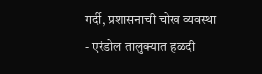गर्दी, प्रशासनाची चोख व्यवस्था
- एरंडोल तालुक्यात हळदी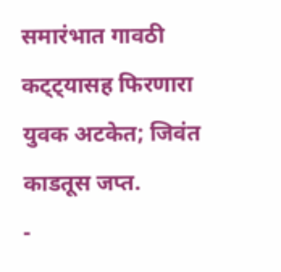समारंभात गावठी कट्ट्यासह फिरणारा युवक अटकेत; जिवंत काडतूस जप्त.
-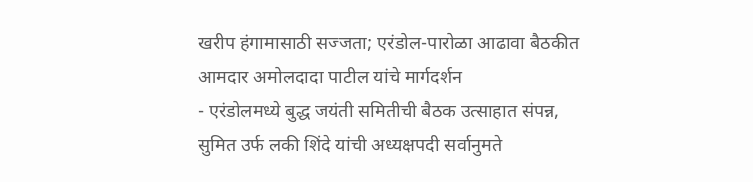खरीप हंगामासाठी सज्जता; एरंडोल-पारोळा आढावा बैठकीत आमदार अमोलदादा पाटील यांचे मार्गदर्शन
- एरंडोलमध्ये बुद्ध जयंती समितीची बैठक उत्साहात संपन्न, सुमित उर्फ लकी शिंदे यांची अध्यक्षपदी सर्वानुमते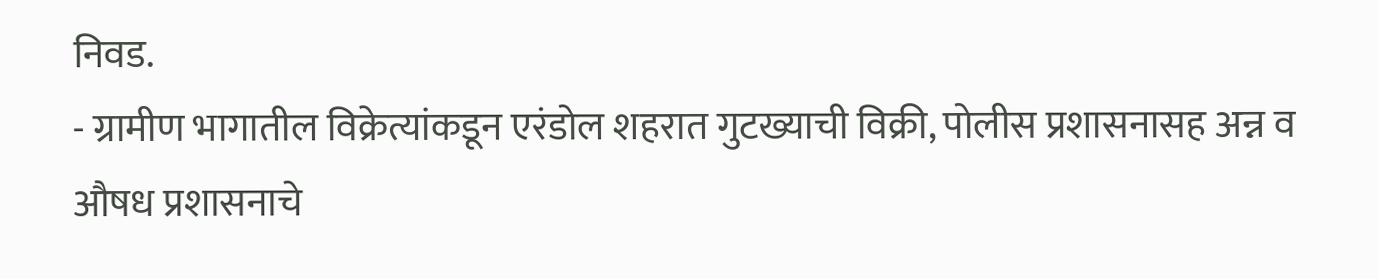निवड.
- ग्रामीण भागातील विक्रेत्यांकडून एरंडोल शहरात गुटख्याची विक्री, पोलीस प्रशासनासह अन्न व औषध प्रशासनाचे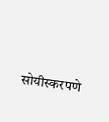सोयीस्करपणे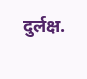दुर्लक्ष.